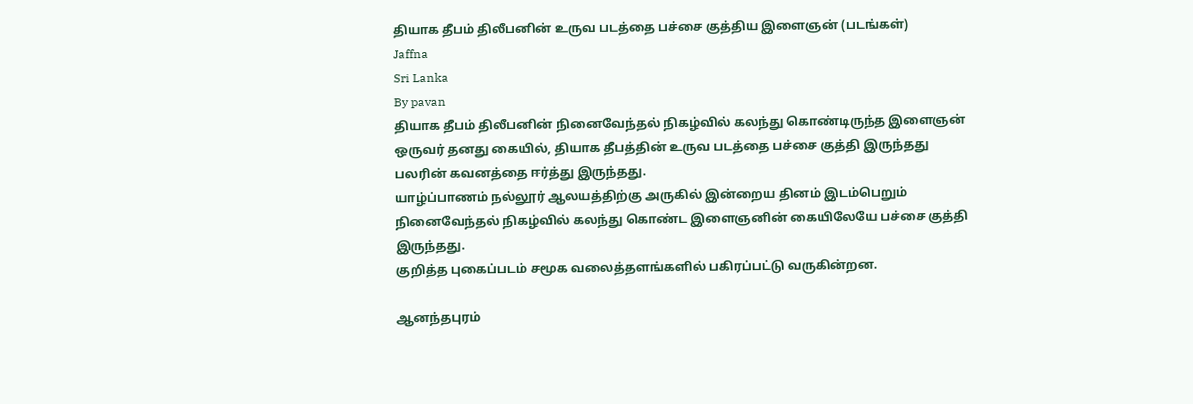தியாக தீபம் திலீபனின் உருவ படத்தை பச்சை குத்திய இளைஞன் (படங்கள்)
Jaffna
Sri Lanka
By pavan
தியாக தீபம் திலீபனின் நினைவேந்தல் நிகழ்வில் கலந்து கொண்டிருந்த இளைஞன் ஒருவர் தனது கையில், தியாக தீபத்தின் உருவ படத்தை பச்சை குத்தி இருந்தது பலரின் கவனத்தை ஈர்த்து இருந்தது.
யாழ்ப்பாணம் நல்லூர் ஆலயத்திற்கு அருகில் இன்றைய தினம் இடம்பெறும் நினைவேந்தல் நிகழ்வில் கலந்து கொண்ட இளைஞனின் கையிலேயே பச்சை குத்தி இருந்தது.
குறித்த புகைப்படம் சமூக வலைத்தளங்களில் பகிரப்பட்டு வருகின்றன.

ஆனந்தபுரம்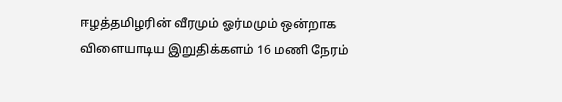ஈழத்தமிழரின் வீரமும் ஓர்மமும் ஒன்றாக விளையாடிய இறுதிக்களம் 16 மணி நேரம்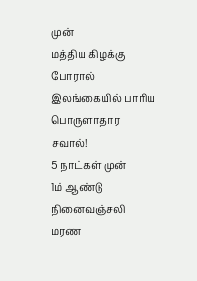முன்
மத்திய கிழக்கு போரால் இலங்கையில் பாரிய பொருளாதார சவால்!
5 நாட்கள் முன்
1ம் ஆண்டு நினைவஞ்சலி
மரண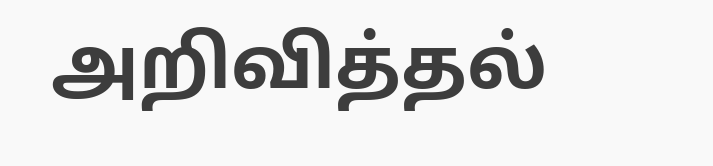அறிவித்தல்